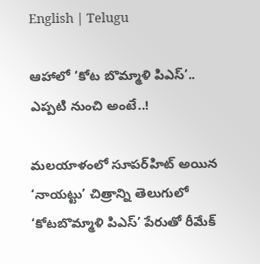English | Telugu

ఆహాలో ‘కోట బొమ్మాళి పిఎస్‌’.. ఎప్పటి నుంచి అంటే..!

మలయాళంలో సూపర్‌హిట్‌ అయిన ‘నాయట్టు’ చిత్రాన్ని తెలుగులో ‘కోటబొమ్మాళి పిఎస్‌’ పేరుతో రీమేక్‌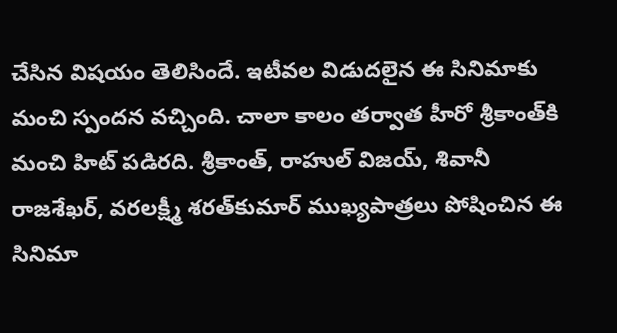చేసిన విషయం తెలిసిందే. ఇటీవల విడుదలైన ఈ సినిమాకు మంచి స్పందన వచ్చింది. చాలా కాలం తర్వాత హీరో శ్రీకాంత్‌కి మంచి హిట్‌ పడిరది. శ్రీకాంత్‌, రాహుల్‌ విజయ్‌, శివానీ రాజశేఖర్‌, వరలక్ష్మీ శరత్‌కుమార్‌ ముఖ్యపాత్రలు పోషించిన ఈ సినిమా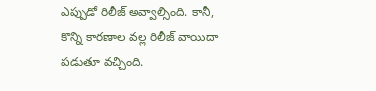ఎప్పుడో రిలీజ్‌ అవ్వాల్సింది. కానీ, కొన్ని కారణాల వల్ల రిలీజ్‌ వాయిదా పడుతూ వచ్చింది.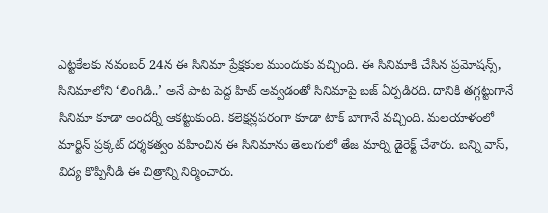ఎట్టకేలకు నవంబర్‌ 24న ఈ సినిమా ప్రేక్షకుల ముందుకు వచ్చింది. ఈ సినిమాకి చేసిన ప్రమోషన్స్‌, సినిమాలోని ‘లింగిడి..’ అనే పాట పెద్ద హిట్‌ అవ్వడంతో సినిమాపై బజ్‌ ఏర్పడిరది. దానికి తగ్గట్టుగానే సినిమా కూడా అందర్నీ ఆకట్టుకుంది. కలెక్షన్లపరంగా కూడా టాక్‌ బాగానే వచ్చింది. మలయాళంలో మార్టిన్‌ ప్రక్కట్‌ దర్శకత్వం వహించిన ఈ సినిమాను తెలుగులో తేజ మార్ని డైరెక్ట్‌ చేశారు. బన్ని వాస్‌, విద్య కొప్పినీడి ఈ చిత్రాన్ని నిర్మించారు.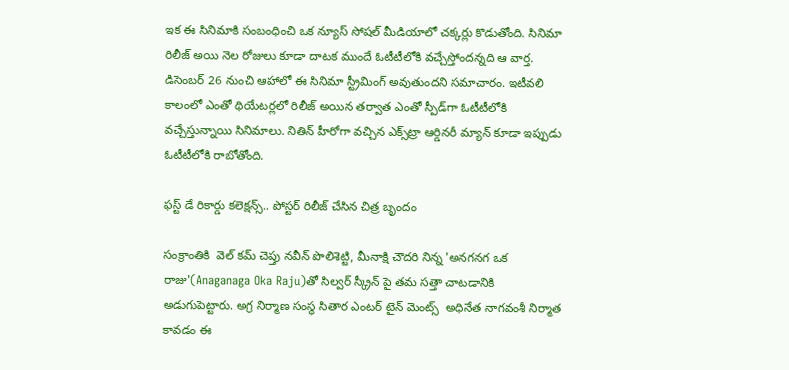ఇక ఈ సినిమాకి సంబంధించి ఒక న్యూస్‌ సోషల్‌ మీడియాలో చక్కర్లు కొడుతోంది. సినిమా రిలీజ్‌ అయి నెల రోజులు కూడా దాటక ముందే ఓటీటీలోకి వచ్చేస్తోందన్నది ఆ వార్త. డిసెంబర్‌ 26 నుంచి ఆహాలో ఈ సినిమా స్ట్రీమింగ్‌ అవుతుందని సమాచారం. ఇటీవలి కాలంలో ఎంతో థియేటర్లలో రిలీజ్‌ అయిన తర్వాత ఎంతో స్పీడ్‌గా ఓటీటీలోకి వచ్చేస్తున్నాయి సినిమాలు. నితిన్‌ హీరోగా వచ్చిన ఎక్స్‌ట్రా ఆర్డినరీ మ్యాన్‌ కూడా ఇప్పుడు ఓటీటీలోకి రాబోతోంది.

ఫస్ట్ డే రికార్డు కలెక్షన్స్.. పోస్టర్ రిలీజ్ చేసిన చిత్ర బృందం

సంక్రాంతికి  వెల్ కమ్ చెప్తు నవీన్ పొలిశెట్టి, మీనాక్షి చౌదరి నిన్న 'అనగనగ ఒక రాజు'(Anaganaga Oka Raju)తో సిల్వర్ స్క్రీన్ పై తమ సత్తా చాటడానికి అడుగుపెట్టారు. అగ్ర నిర్మాణ సంస్థ సితార ఎంటర్ టైన్ మెంట్స్  అధినేత నాగవంశీ నిర్మాత కావడం ఈ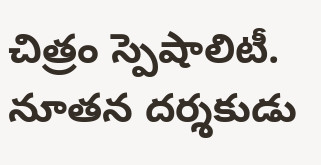చిత్రం స్పెషాలిటీ. నూతన దర్శకుడు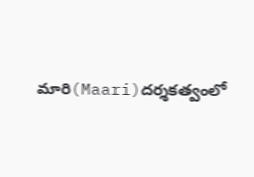మారి(Maari)దర్శకత్వంలో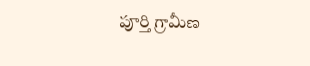పూర్తి గ్రామీణ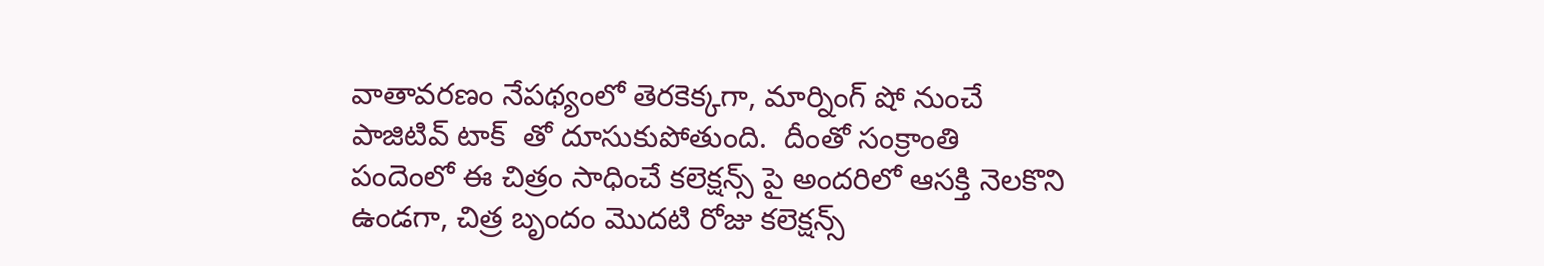వాతావరణం నేపథ్యంలో తెరకెక్కగా, మార్నింగ్ షో నుంచే   పాజిటివ్ టాక్  తో దూసుకుపోతుంది.  దీంతో సంక్రాంతి పందెంలో ఈ చిత్రం సాధించే కలెక్షన్స్ పై అందరిలో ఆసక్తి నెలకొని ఉండగా, చిత్ర బృందం మొదటి రోజు కలెక్షన్స్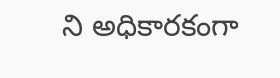ని అధికారకంగా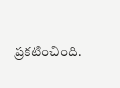ప్రకటించింది.